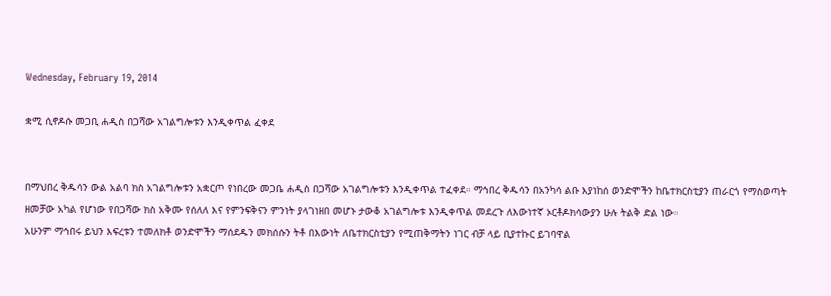Wednesday, February 19, 2014

ቋሚ ሲኖዶሱ መጋቢ ሐዲስ በጋሻው አገልግሎቱን እንዲቀጥል ፈቀደ


በማህበረ ቅዱሳን ውል አልባ ክስ አገልግሎቱን አቋርጦ የነበረው መጋቤ ሐዲስ በጋሻው አገልግሎቱን እንዲቀጥል ተፈቀደ። ማኅበረ ቅዱሳን በአንካሳ ልቡ እያነከሰ ወንድሞችን ከቤተክርስቲያን ጠራርጎ የማስወጣት ዘመቻው አካል የሆነው የበጋሻው ክስ አቅሙ የሰለለ እና የምንፍቅናን ምንነት ያላገነዘበ መሆኑ ታውቆ አገልግሎቱ እንዲቀጥል መደረጉ ለእውነተኛ ኦርቶዶክሳውያን ሁሉ ትልቅ ድል ነው።
አሁንም ማኅበሩ ይህን እፍረቱን ተመለክቶ ወንድሞችን ማሰደዱን መክሰሱን ትቶ በእውነት ለቤተክርስቲያን የሚጠቅማትን ነገር ብቻ ላይ ቢያተኩር ይገባዋል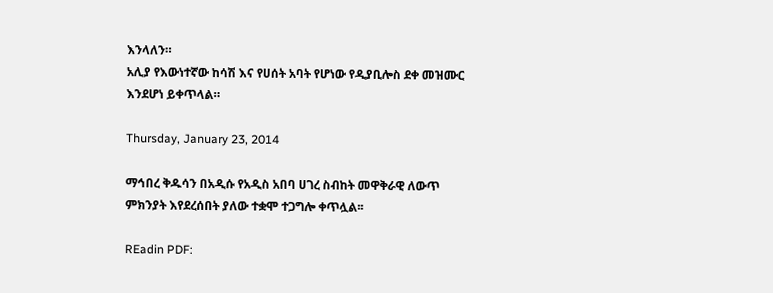እንላለን።
አሊያ የእውነተኛው ከሳሽ እና የሀሰት አባት የሆነው የዲያቢሎስ ደቀ መዝሙር እንደሆነ ይቀጥላል።

Thursday, January 23, 2014

ማኅበረ ቅዱሳን በአዲሱ የአዲስ አበባ ሀገረ ስብከት መዋቅራዊ ለውጥ ምክንያት እየደረሰበት ያለው ተቋሞ ተጋግሎ ቀጥሏል፡፡

REadin PDF: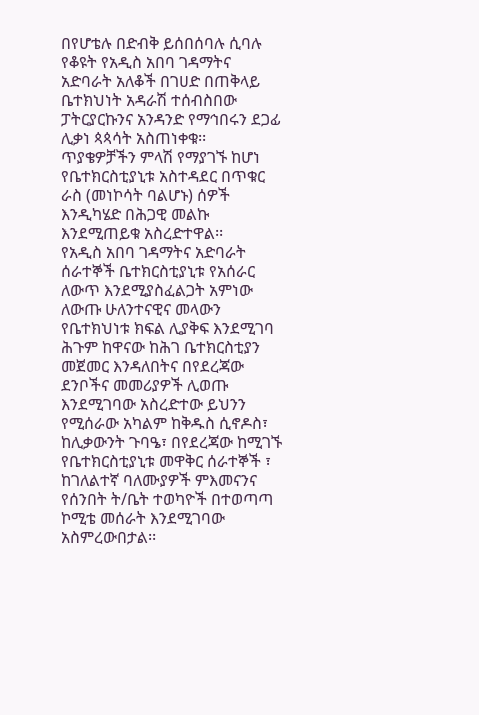በየሆቴሉ በድብቅ ይሰበሰባሉ ሲባሉ የቆዩት የአዲስ አበባ ገዳማትና አድባራት አለቆች በገሀድ በጠቅላይ ቤተክህነት አዳራሽ ተሰብስበው ፓትርያርኩንና አንዳንድ የማኅበሩን ደጋፊ ሊቃነ ጳጳሳት አስጠነቀቁ፡፡ ጥያቄዎቻችን ምላሽ የማያገኙ ከሆነ የቤተክርስቲያኒቱ አስተዳደር በጥቁር ራስ (መነኮሳት ባልሆኑ) ሰዎች እንዲካሄድ በሕጋዊ መልኩ እንደሚጠይቁ አስረድተዋል፡፡
የአዲስ አበባ ገዳማትና አድባራት ሰራተኞች ቤተክርስቲያኒቱ የአሰራር ለውጥ እንደሚያስፈልጋት አምነው ለውጡ ሁለንተናዊና መላውን የቤተክህነቱ ክፍል ሊያቅፍ እንደሚገባ ሕጉም ከዋናው ከሕገ ቤተክርስቲያን መጀመር እንዳለበትና በየደረጃው ደንቦችና መመሪያዎች ሊወጡ እንደሚገባው አስረድተው ይህንን የሚሰራው አካልም ከቅዱስ ሲኖዶስ፣ ከሊቃውንት ጉባዔ፣ በየደረጃው ከሚገኙ የቤተክርስቲያኒቱ መዋቅር ሰራተኞች ፣ ከገለልተኛ ባለሙያዎች ምእመናንና የሰንበት ት/ቤት ተወካዮች በተወጣጣ ኮሚቴ መሰራት እንደሚገባው አስምረውበታል፡፡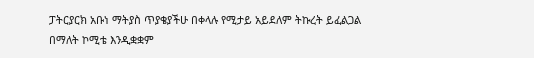ፓትርያርክ አቡነ ማትያስ ጥያቄያችሁ በቀላሉ የሚታይ አይደለም ትኩረት ይፈልጋል  በማለት ኮሚቴ እንዲቋቋም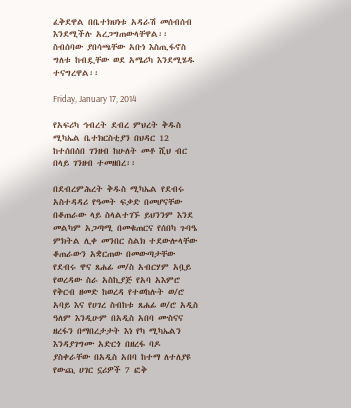ፈቅደዋል በቤተክህነቱ አዳራሽ መሰብሰብ እንደሚችሉ አረጋግጠውላቸዋል፡፡
ስብሰባው ያበሳጫቸው አቡነ እስጢፋኖስ ግለቱ ከብዷቸው ወደ አሜሪካ እንደሚሄዱ ተናግረዋል፡፡

Friday, January 17, 2014

የአፍሪካ ኅብረት ደብረ ምህረት ቅዱስ ሚካኤል ቤተክርስቲያን በህዳር 12 ከተሰበሰበ ገንዘብ ከሁለት መቶ ሺህ ብር በላይ ገንዘብ ተመዘበረ፡፡

በደብረምሕረት ቅዱስ ሚካኤል የደብሩ አስተዳዳሪ የዓመት ፍቃድ በመሆናቸው በቆጠራው ላይ ስላልተገኙ ይህንንም እንደ መልካም አጋጣሚ በመቁጠርና የሰበካ ጉባዔ ምክትል ሊቀ መንበር ስልክ ተደውሎላቸው ቆጠራውን አቋርጠው በመውጣታቸው የደብሩ ዋና ጸሐፊ መ/ስ አብርሃም አቧይ  የወረዳው ስራ አስኪያጅ የአባ አእምሮ የቅርብ ዘመድ ከወረዳ የተወከሉት ወ/ሮ አባይ እና የሀገረ ስብከቱ ጸሐፊ ወ/ሮ አዲስ ዓለም እንዲሁም በአዲስ አበባ ሙስናና ዘረፋን በማበረታታት እነ የካ ሚካኤልን እንዳያገግሙ አድርጎ በዘረፋ ባዶ ያስቀራቸው በአዲስ አበባ ከተማ ለተለያዩ የውጪ ሀገር ኗሪዎች 7 ፎቅ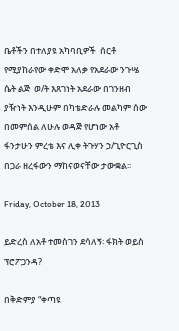ቤቶችን በተለያዩ አካባቢዎች  ሰርቶ የሚያከራየው ቀድሞ አለቃ የአደራው ንጉሤ ሴት ልጅ  ወ/ት እጸገነት አደራው በገንዘብ ያዥነት እንዲሁም በካቴድራሉ መልካም ሰው በመምሰል ለሁሉ ወዳጅ የሆነው አቶ ፋንታሁን ምረቴ እና ሊቀ ትጉሃን ኃ/ጊዮርጊስ በጋራ ዘረፋውን ማከናወናቸው ታውቋል፡፡

Friday, October 18, 2013

ይድረስ ለአቶ ተመስገን ደሳለኝ፡ ፋክት ወይስ ፕሮፖጋንዳ?

በቅድምያ “ቀጣዩ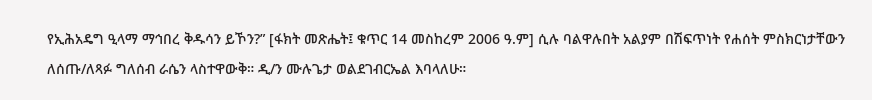የኢሕአዴግ ዒላማ ማኅበረ ቅዱሳን ይኾን?” [ፋክት መጽሔት፤ ቁጥር 14 መስከረም 2006 ዓ.ም] ሲሉ ባልዋሉበት አልያም በሽፍጥነት የሐሰት ምስክርነታቸውን ለሰጡ/ለጻፉ ግለሰብ ራሴን ላስተዋውቅ። ዲ/ን ሙሉጌታ ወልደገብርኤል እባላለሁ።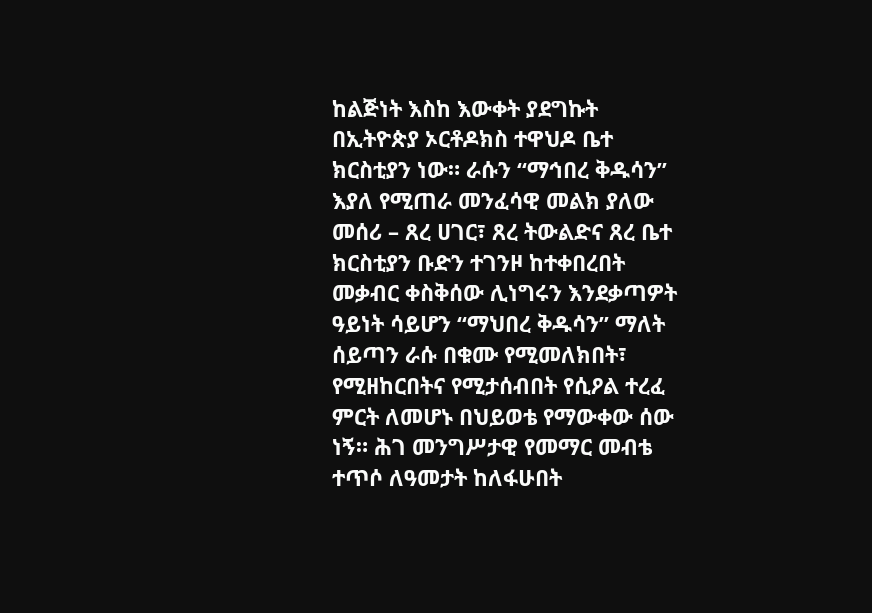ከልጅነት እስከ እውቀት ያደግኩት በኢትዮጵያ ኦርቶዶክስ ተዋህዶ ቤተ ክርስቲያን ነው። ራሱን “ማኅበረ ቅዱሳን” እያለ የሚጠራ መንፈሳዊ መልክ ያለው መሰሪ – ጸረ ሀገር፣ ጸረ ትውልድና ጸረ ቤተ ክርስቲያን ቡድን ተገንዞ ከተቀበረበት መቃብር ቀስቅሰው ሊነግሩን እንደቃጣዎት ዓይነት ሳይሆን “ማህበረ ቅዱሳን” ማለት ሰይጣን ራሱ በቁሙ የሚመለክበት፣ የሚዘከርበትና የሚታሰብበት የሲዖል ተረፈ ምርት ለመሆኑ በህይወቴ የማውቀው ሰው ነኝ። ሕገ መንግሥታዊ የመማር መብቴ ተጥሶ ለዓመታት ከለፋሁበት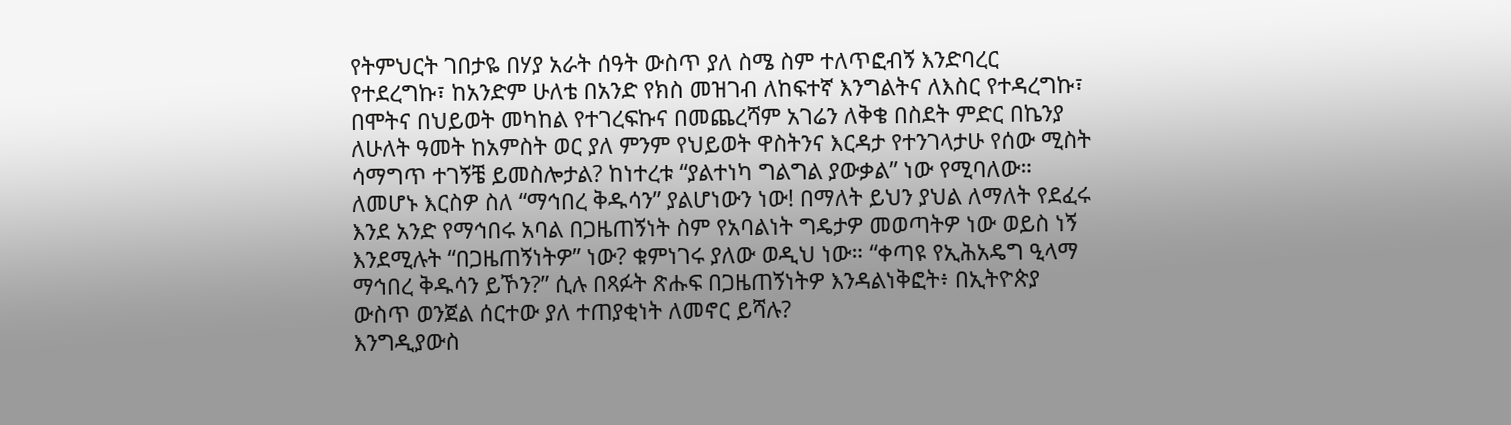የትምህርት ገበታዬ በሃያ አራት ሰዓት ውስጥ ያለ ስሜ ስም ተለጥፎብኝ እንድባረር የተደረግኩ፣ ከአንድም ሁለቴ በአንድ የክስ መዝገብ ለከፍተኛ እንግልትና ለእስር የተዳረግኩ፣ በሞትና በህይወት መካከል የተገረፍኩና በመጨረሻም አገሬን ለቅቄ በስደት ምድር በኬንያ ለሁለት ዓመት ከአምስት ወር ያለ ምንም የህይወት ዋስትንና እርዳታ የተንገላታሁ የሰው ሚስት ሳማግጥ ተገኝቼ ይመስሎታል? ከነተረቱ “ያልተነካ ግልግል ያውቃል” ነው የሚባለው። ለመሆኑ እርስዎ ስለ “ማኅበረ ቅዱሳን” ያልሆነውን ነው! በማለት ይህን ያህል ለማለት የደፈሩ እንደ አንድ የማኅበሩ አባል በጋዜጠኝነት ስም የአባልነት ግዴታዎ መወጣትዎ ነው ወይስ ነኝ እንደሚሉት “በጋዜጠኝነትዎ” ነው? ቁምነገሩ ያለው ወዲህ ነው። “ቀጣዩ የኢሕአዴግ ዒላማ ማኅበረ ቅዱሳን ይኾን?” ሲሉ በጻፉት ጽሑፍ በጋዜጠኝነትዎ እንዳልነቅፎት፥ በኢትዮጵያ ውስጥ ወንጀል ሰርተው ያለ ተጠያቂነት ለመኖር ይሻሉ?
እንግዲያውስ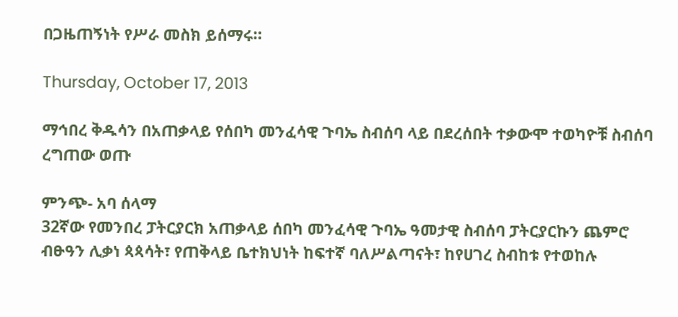በጋዜጠኝነት የሥራ መስክ ይሰማሩ።

Thursday, October 17, 2013

ማኅበረ ቅዱሳን በአጠቃላይ የሰበካ መንፈሳዊ ጉባኤ ስብሰባ ላይ በደረሰበት ተቃውሞ ተወካዮቹ ስብሰባ ረግጠው ወጡ

ምንጭ- አባ ሰላማ
32ኛው የመንበረ ፓትርያርክ አጠቃላይ ሰበካ መንፈሳዊ ጉባኤ ዓመታዊ ስብሰባ ፓትርያርኩን ጨምሮ ብፁዓን ሊቃነ ጳጳሳት፣ የጠቅላይ ቤተክህነት ከፍተኛ ባለሥልጣናት፣ ከየሀገረ ስብከቱ የተወከሉ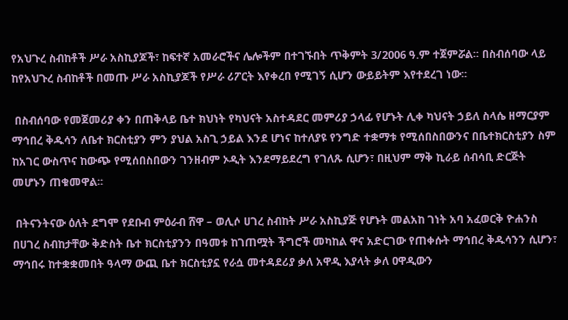የአህጉረ ስብከቶች ሥራ አስኪያጆች፣ ከፍተኛ አመራሮችና ሌሎችም በተገኙበት ጥቅምት 3/2006 ዓ.ም ተጀምሯል፡፡ በስብሰባው ላይ ከየአህጉረ ስብከቶች በመጡ ሥራ አስኪያጆች የሥራ ሪፖርት እየቀረበ የሚገኝ ሲሆን ውይይትም እየተደረገ ነው፡፡

 በስብሰባው የመጀመሪያ ቀን በጠቅላይ ቤተ ክህነት የካህናት አስተዳደር መምሪያ ኃላፊ የሆኑት ሊቀ ካህናት ኃይለ ስላሴ ዘማርያም ማኅበረ ቅዱሳን ለቤተ ክርስቲያን ምን ያህል አስጊ ኃይል እንደ ሆነና ከተለያዩ የንግድ ተቋማቱ የሚሰበስበውንና በቤተክርስቲያን ስም ከአገር ውስጥና ከውጭ የሚሰበስበውን ገንዘብም ኦዲት እንደማይደረግ የገለጹ ሲሆን፣ በዚህም ማቅ ኪራይ ሰብሳቢ ድርጅት መሆኑን ጠቁመዋል፡፡

 በትናንትናው ዕለት ደግሞ የደቡብ ምዕራብ ሸዋ – ወሊሶ ሀገረ ስብከት ሥራ አስኪያጅ የሆኑት መልአከ ገነት አባ አፈወርቅ ዮሐንስ በሀገረ ስብከታቸው ቅድስት ቤተ ክርስቲያንን በዓመቱ ከገጠሟት ችግሮች መካከል ዋና አድርገው የጠቀሱት ማኅበረ ቅዱሳንን ሲሆን፣ ማኅበሩ ከተቋቋመበት ዓላማ ውጪ ቤተ ክርስቲያኗ የራሷ መተዳደሪያ ቃለ አዋዲ እያላት ቃለ ዐዋዲውን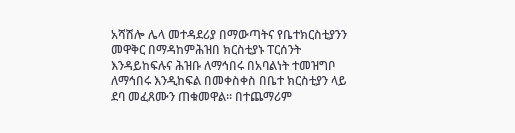አሻሽሎ ሌላ መተዳደሪያ በማውጣትና የቤተክርስቲያንን መዋቅር በማዳከምሕዝበ ክርስቲያኑ ፐርሰንት እንዳይከፍሉና ሕዝቡ ለማኅበሩ በአባልነት ተመዝግቦ ለማኅበሩ እንዲከፍል በመቀስቀስ በቤተ ክርስቲያን ላይ ደባ መፈጸሙን ጠቁመዋል፡፡ በተጨማሪም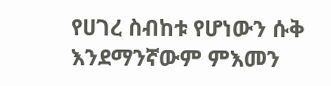የሀገረ ስብከቱ የሆነውን ሱቅ እንደማንኛውም ምእመን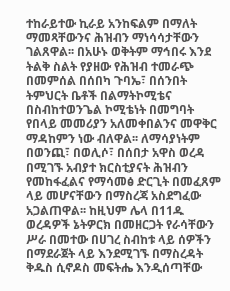ተከራይተው ኪራይ አንከፍልም በማለት ማመጻቸውንና ሕዝብን ማነሳሳታቸውን ገልጸዋል፡፡ በአሁኑ ወቅትም ማኅበሩ እንደ ትልቅ ስልት የያዘው የሕዝብ ተመራጭ በመምሰል በሰበካ ጉባኤ፣ በሰንበት ትምህርት ቤቶች በልማትኮሚቴና በስብከተወንጌል ኮሚቴነት በመግባት የበላይ መመሪያን አለመቀበልንና መዋቅር ማዳከምን ነው ብለዋል፡፡ ለማሳያነትም በወንጪ፣ በወሊሶ፣ በሰበታ አዋስ ወረዳ በሚገኙ አብያተ ክርስቲያናት ሕዝብን የመከፋፈልና የማሳመፅ ድርጊት በመፈጸም ላይ መሆናቸውን በማስረጃ አስደግፈው አጋልጠዋል፡፡ ከዚህም ሌላ በ11ዱ ወረዳዎች ኔትዎርክ በመዘርጋት የራሳቸውን ሥራ በመተው በሀገረ ስብከቱ ላይ ሰዎችን በማደራጀት ላይ እንደሚገኙ በማስረዳት ቅዱስ ሲኖዶስ መፍትሔ እንዲሰጣቸው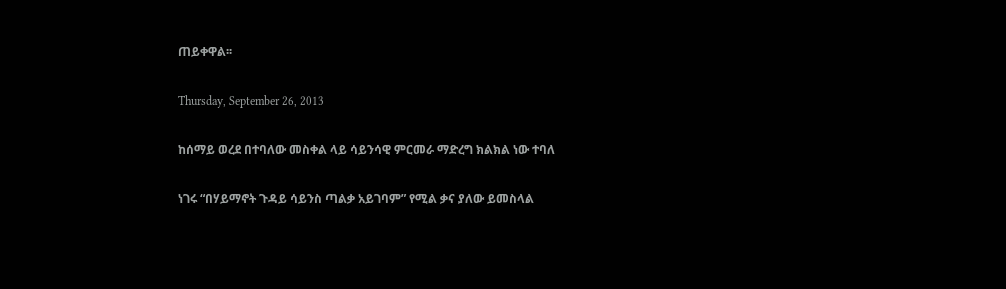ጠይቀዋል፡፡

Thursday, September 26, 2013

ከሰማይ ወረደ በተባለው መስቀል ላይ ሳይንሳዊ ምርመራ ማድረግ ክልክል ነው ተባለ

ነገሩ “በሃይማኖት ጉዳይ ሳይንስ ጣልቃ አይገባም” የሚል ቃና ያለው ይመስላል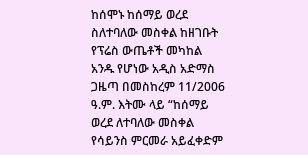ከሰሞኑ ከሰማይ ወረደ ስለተባለው መስቀል ከዘገቡት የፕሬስ ውጤቶች መካከል አንዱ የሆነው አዲስ አድማስ ጋዜጣ በመስከረም 11/2006 ዓ.ም. እትሙ ላይ “ከሰማይ ወረደ ለተባለው መስቀል የሳይንስ ምርመራ አይፈቀድም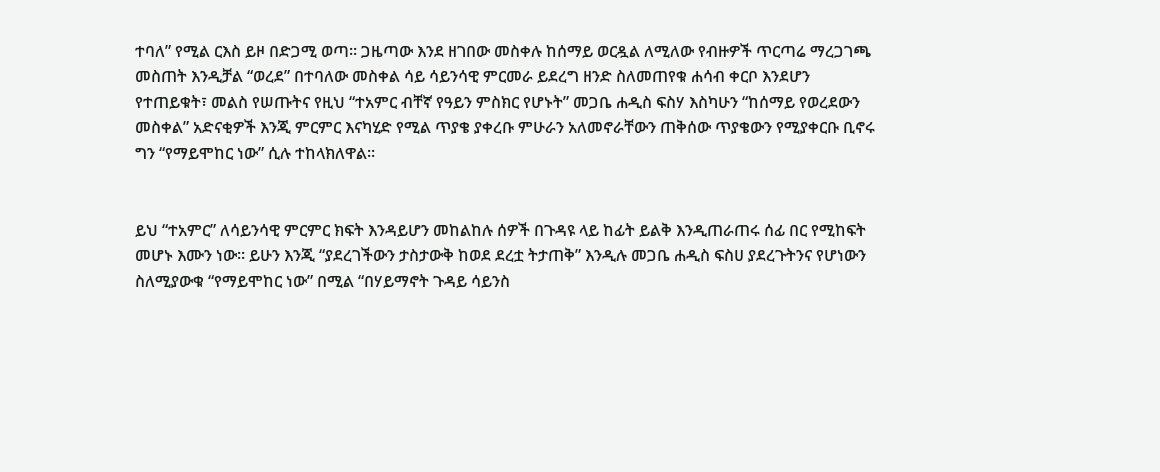ተባለ” የሚል ርእስ ይዞ በድጋሚ ወጣ፡፡ ጋዜጣው እንደ ዘገበው መስቀሉ ከሰማይ ወርዷል ለሚለው የብዙዎች ጥርጣሬ ማረጋገጫ መስጠት እንዲቻል “ወረደ” በተባለው መስቀል ሳይ ሳይንሳዊ ምርመራ ይደረግ ዘንድ ስለመጠየቁ ሐሳብ ቀርቦ እንደሆን የተጠይቁት፣ መልስ የሠጡትና የዚህ “ተአምር ብቸኛ የዓይን ምስክር የሆኑት” መጋቤ ሐዲስ ፍስሃ እስካሁን “ከሰማይ የወረደውን መስቀል” አድናቂዎች እንጂ ምርምር እናካሂድ የሚል ጥያቄ ያቀረቡ ምሁራን አለመኖራቸውን ጠቅሰው ጥያቄውን የሚያቀርቡ ቢኖሩ ግን “የማይሞከር ነው” ሲሉ ተከላክለዋል፡፡


ይህ “ተአምር” ለሳይንሳዊ ምርምር ክፍት እንዳይሆን መከልከሉ ሰዎች በጉዳዩ ላይ ከፊት ይልቅ እንዲጠራጠሩ ሰፊ በር የሚከፍት መሆኑ እሙን ነው፡፡ ይሁን እንጂ “ያደረገችውን ታስታውቅ ከወደ ደረቷ ትታጠቅ” እንዲሉ መጋቤ ሐዲስ ፍስሀ ያደረጉትንና የሆነውን ስለሚያውቁ “የማይሞከር ነው” በሚል “በሃይማኖት ጉዳይ ሳይንስ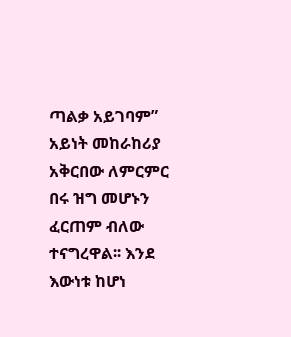ጣልቃ አይገባም” አይነት መከራከሪያ አቅርበው ለምርምር በሩ ዝግ መሆኑን ፈርጠም ብለው ተናግረዋል፡፡ እንደ እውነቱ ከሆነ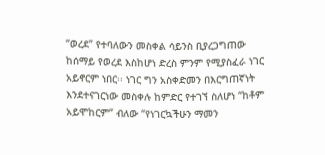“ወረደ” የተባለውን መስቀል ሳይንስ ቢያረጋግጠው ከሰማይ የወረደ እስከሆነ ድረስ ምንም የሚያስፈራ ነገር አይኖርም ነበር፡፡ ነገር ግን አስቀድመን በእርግጠኛነት እንደተናገርነው መስቀሉ ከምድር የተገኘ ስለሆነ “ከቶም አይሞከርም” ብለው “የነገርኳችሁን ማመን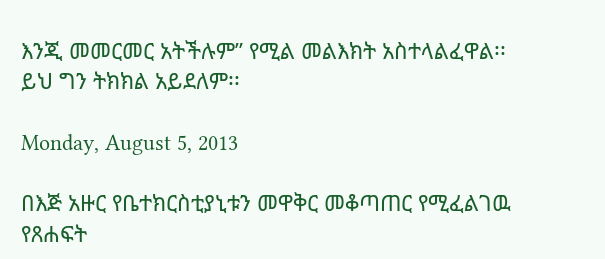እንጂ መመርመር አትችሉም” የሚል መልእክት አስተላልፈዋል፡፡ ይህ ግን ትክክል አይደለም፡፡

Monday, August 5, 2013

በእጅ አዙር የቤተክርስቲያኒቱን መዋቅር መቆጣጠር የሚፈልገዉ የጸሐፍት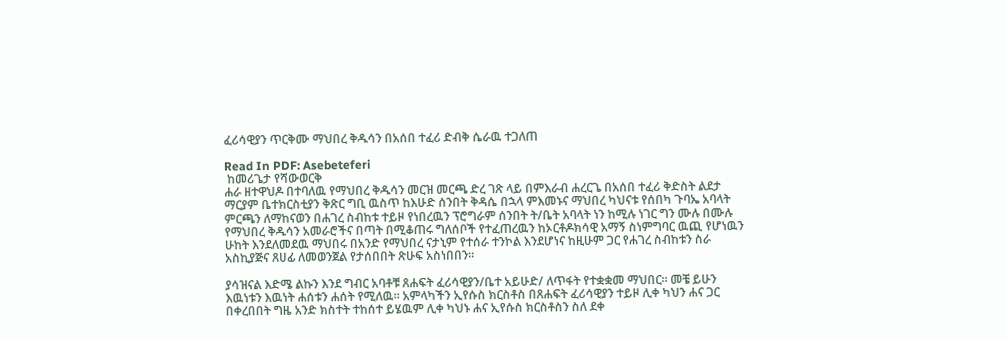ፈሪሳዊያን ጥርቅሙ ማህበረ ቅዱሳን በአሰበ ተፈሪ ድብቅ ሴራዉ ተጋለጠ

Read In PDF: Asebeteferi
 ከመሪጌታ የሻውወርቅ
ሐራ ዘተዋህዶ በተባለዉ የማህበረ ቅዱሳን መርዝ መርጫ ድረ ገጽ ላይ በምእራብ ሐረርጌ በአሰበ ተፈሪ ቅድስት ልደታ ማርያም ቤተክርስቲያን ቅጽር ግቢ ዉስጥ ከእሁድ ሰንበት ቅዳሴ በኋላ ምእመኑና ማህበረ ካህናቱ የሰበካ ጉባኤ አባላት ምርጫን ለማከናወን በሐገረ ስብከቱ ተይዞ የነበረዉን ፕሮግራም ሰንበት ት/ቤት አባላት ነን ከሚሉ ነገር ግን ሙሉ በሙሉ የማህበረ ቅዱሳን አመራሮችና በጣት በሚቆጠሩ ግለሰቦች የተፈጠረዉን ከኦርቶዶክሳዊ አማኝ ስነምግባር ዉጪ የሆነዉን ሁከት እንደለመደዉ ማህበሩ በአንድ የማህበረ ናታኒም የተሰራ ተንኮል እንደሆነና ከዚሁም ጋር የሐገረ ስብከቱን ስራ አስኪያጅና ጸሀፊ ለመወንጀል የታሰበበት ጽሁፍ አስነበበን፡፡

ያሳዝናል እድሜ ልኩን እንደ ግብር አባቶቹ ጸሐፍት ፈሪሳዊያን/ቤተ አይሁድ/ ለጥፋት የተቋቋመ ማህበር፡፡ መቼ ይሁን እዉነቱን እዉነት ሐሰቱን ሐሰት የሚለዉ፡፡ አምላካችን ኢየሱስ ክርስቶስ በጸሐፍት ፈሪሳዊያን ተይዞ ሊቀ ካህን ሐና ጋር በቀረበበት ግዜ አንድ ክስተት ተከሰተ ይሄዉም ሊቀ ካህኑ ሐና ኢየሱስ ክርስቶስን ስለ ደቀ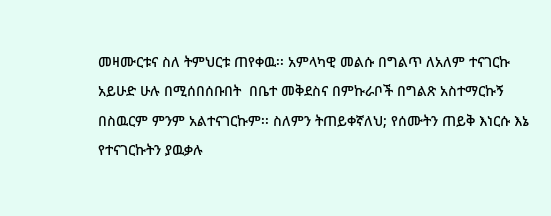መዛሙርቱና ስለ ትምህርቱ ጠየቀዉ፡፡ አምላካዊ መልሱ በግልጥ ለአለም ተናገርኩ አይሁድ ሁሉ በሚሰበሰቡበት  በቤተ መቅደስና በምኩራቦች በግልጽ አስተማርኩኝ በስዉርም ምንም አልተናገርኩም፡፡ ስለምን ትጠይቀኛለህ; የሰሙትን ጠይቅ እነርሱ እኔ የተናገርኩትን ያዉቃሉ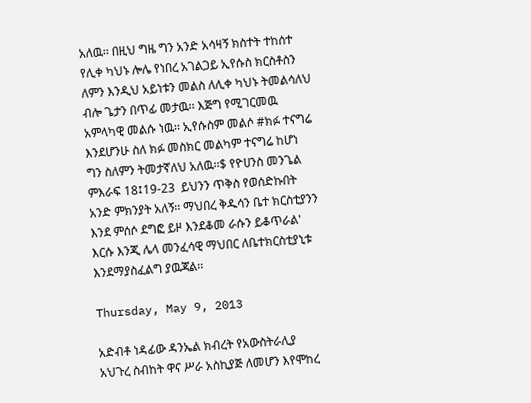አለዉ፡፡ በዚህ ግዜ ግን አንድ አሳዛኝ ክስተት ተከሰተ የሊቀ ካህኑ ሎሌ የነበረ አገልጋይ ኢየሱስ ክርስቶስን ለምን እንዲህ አይነቱን መልስ ለሊቀ ካህኑ ትመልሳለህ ብሎ ጌታን በጥፊ መታዉ፡፡ እጅግ የሚገርመዉ አምላካዊ መልሱ ነዉ፡፡ ኢየሱስም መልሶ #ክፉ ተናግሬ እንደሆንሁ ስለ ክፉ መስክር መልካም ተናግሬ ከሆነ ግን ስለምን ትመታኛለህ አለዉ፡፡$ የዮሀንስ መንጌል ምእራፍ 18፤19-23  ይህንን ጥቅስ የወሰድኩበት አንድ ምክንያት አለኝ፡፡ ማህበረ ቅዱሳን ቤተ ክርስቲያንን እንደ ምሰሶ ደግፎ ይዞ እንደቆመ ራሱን ይቆጥራል' እርሱ እንጂ ሌላ መንፈሳዊ ማህበር ለቤተክርስቲያኒቱ እንደማያስፈልግ ያዉጃል፡፡

Thursday, May 9, 2013

አድብቶ ነዳፊው ዳንኤል ክብረት የአውስትራሊያ አህጉረ ስብከት ዋና ሥራ አስኪያጅ ለመሆን እየሞከረ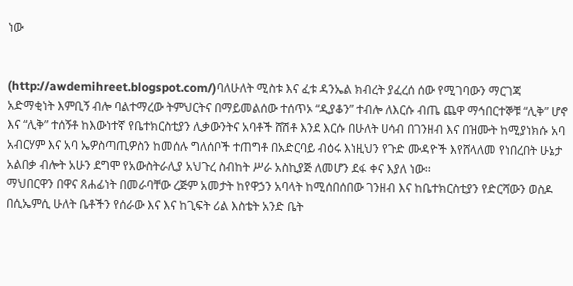ነው


(http://awdemihreet.blogspot.com/)ባለሁለት ሚስቱ እና ፈቱ ዳንኤል ክብረት ያፈረሰ ሰው የሚገባውን ማርገጃ አድማቂነት እምቢኝ ብሎ ባልተማረው ትምህርትና በማይመልሰው ተሰጥኦ “ዲያቆን” ተብሎ ለእርሱ ብጤ ጨዋ ማኅበርተኞቹ “ሊቅ” ሆኖ እና “ሊቅ” ተሰኝቶ ከእውነተኛ የቤተክርስቲያን ሊቃውንትና አባቶች ሸሽቶ እንደ እርሱ በሁለት ሀሳብ በገንዘብ እና በዝሙት ከሚያነክሱ አባ አብርሃም እና አባ ኤዎስጣጢዎስን ከመሰሉ ግለሰቦች ተጠግቶ በአድርባይ ብዕሩ እነዚህን የጉድ ሙዳዮች እየሸላለመ የነበረበት ሁኔታ አልበቃ ብሎት አሁን ደግሞ የአውስትራሊያ አህጉረ ስብከት ሥራ አስኪያጅ ለመሆን ደፋ ቀና እያለ ነው፡፡
ማህበርዋን በዋና ጸሐፊነት በመራባቸው ረጅም አመታት ከየዋኃን አባላት ከሚሰበሰበው ገንዘብ እና ከቤተክርስቲያን የድርሻውን ወስዶ በሲኤምሲ ሁለት ቤቶችን የሰራው እና እና ከጊፍት ሪል እስቴት አንድ ቤት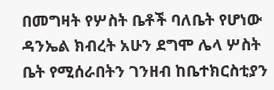በመግዛት የሦስት ቤቶች ባለቤት የሆነው ዳንኤል ክብረት አሁን ደግሞ ሌላ ሦስት ቤት የሚሰራበትን ገንዘብ ከቤተክርስቲያን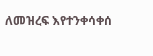ለመዝረፍ እየተንቀሳቀሰ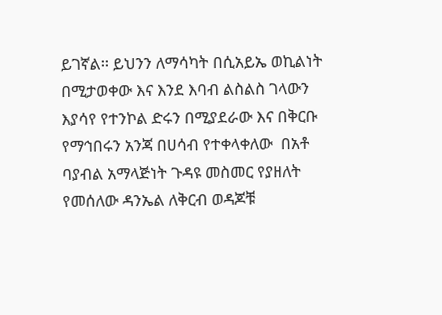ይገኛል፡፡ ይህንን ለማሳካት በሲአይኤ ወኪልነት በሚታወቀው እና እንደ እባብ ልስልስ ገላውን እያሳየ የተንኮል ድሩን በሚያደራው እና በቅርቡ የማኅበሩን አንጃ በሀሳብ የተቀላቀለው  በአቶ ባያብል አማላጅነት ጉዳዩ መስመር የያዘለት የመሰለው ዳንኤል ለቅርብ ወዳጆቹ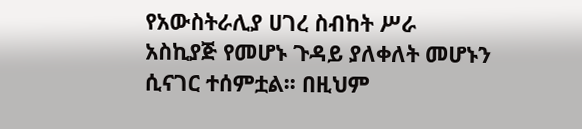የአውስትራሊያ ሀገረ ስብከት ሥራ አስኪያጅ የመሆኑ ጉዳይ ያለቀለት መሆኑን ሲናገር ተሰምቷል፡፡ በዚህም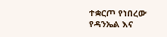ተቋርጦ የነበረው የዳንኤል እና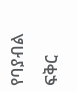የባያብል ፍቅር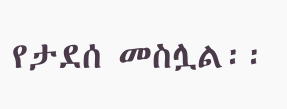የታደሰ መስሏል፡፡